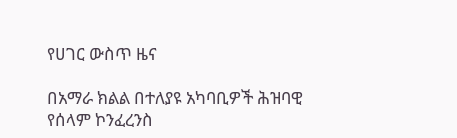የሀገር ውስጥ ዜና

በአማራ ክልል በተለያዩ አካባቢዎች ሕዝባዊ የሰላም ኮንፈረንስ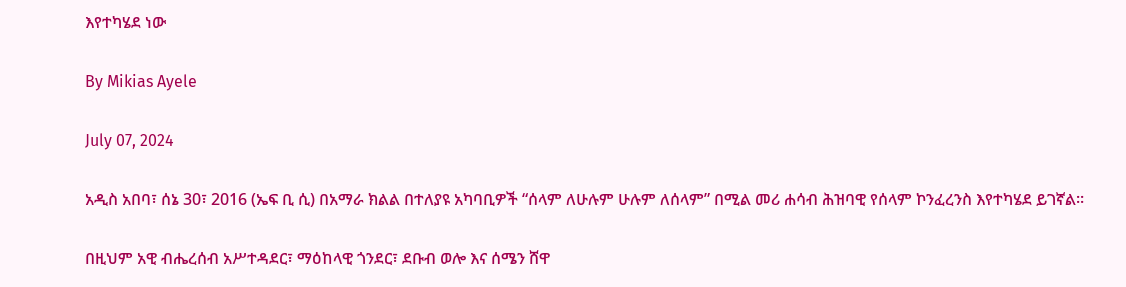እየተካሄደ ነው

By Mikias Ayele

July 07, 2024

አዲስ አበባ፣ ሰኔ 30፣ 2016 (ኤፍ ቢ ሲ) በአማራ ክልል በተለያዩ አካባቢዎች “ሰላም ለሁሉም ሁሉም ለሰላም” በሚል መሪ ሐሳብ ሕዝባዊ የሰላም ኮንፈረንስ እየተካሄደ ይገኛል፡፡

በዚህም አዊ ብሔረሰብ አሥተዳደር፣ ማዕከላዊ ጎንደር፣ ደቡብ ወሎ እና ሰሜን ሸዋ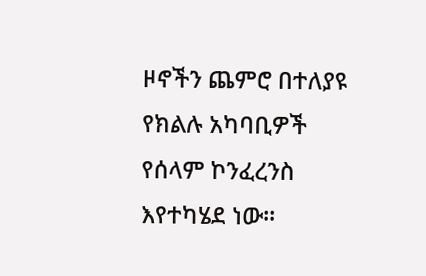ዞኖችን ጨምሮ በተለያዩ የክልሉ አካባቢዎች የሰላም ኮንፈረንስ እየተካሄደ ነው፡፡